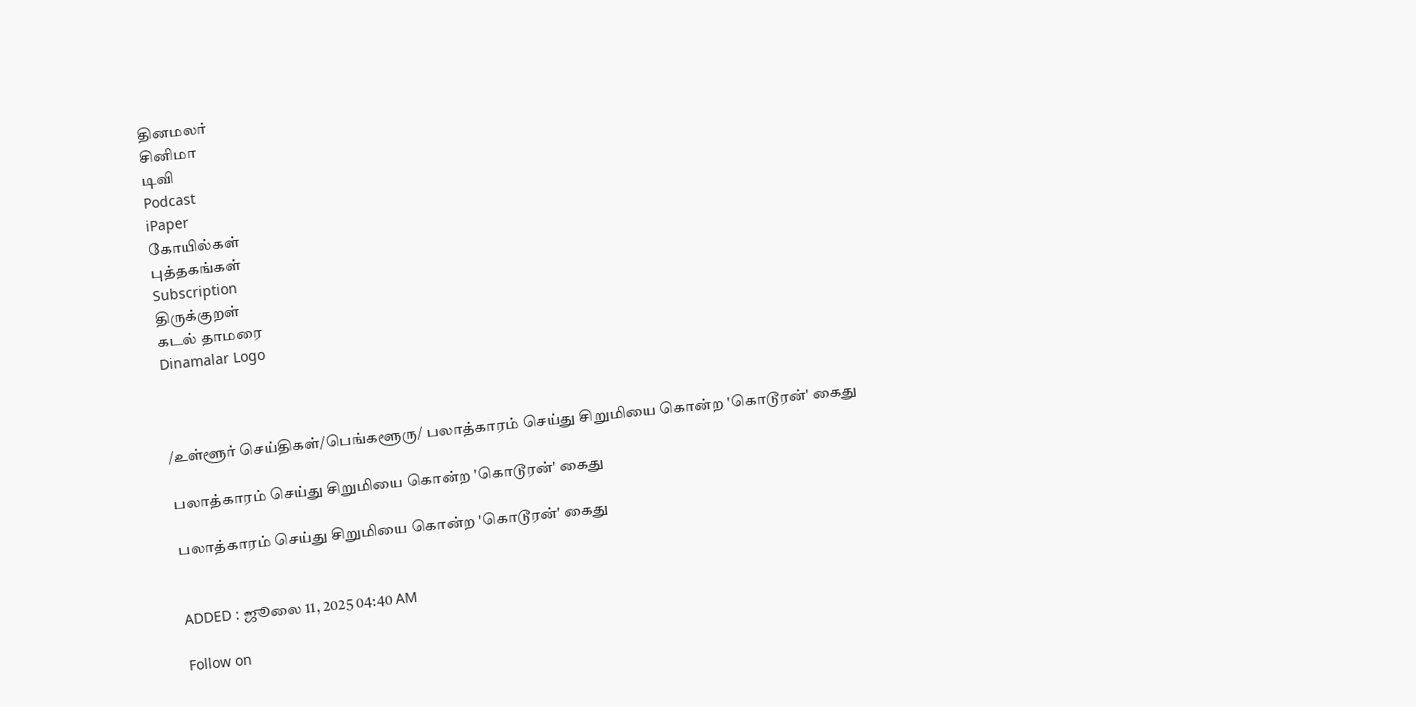தினமலர்
சினிமா
டிவி
Podcast
iPaper
கோயில்கள்
புத்தகங்கள்
Subscription
திருக்குறள்
கடல் தாமரை
Dinamalar Logo



/உள்ளூர் செய்திகள்/பெங்களூரு/ பலாத்காரம் செய்து சிறுமியை கொன்ற 'கொடூரன்' கைது

பலாத்காரம் செய்து சிறுமியை கொன்ற 'கொடூரன்' கைது

பலாத்காரம் செய்து சிறுமியை கொன்ற 'கொடூரன்' கைது


ADDED : ஜூலை 11, 2025 04:40 AM

Follow on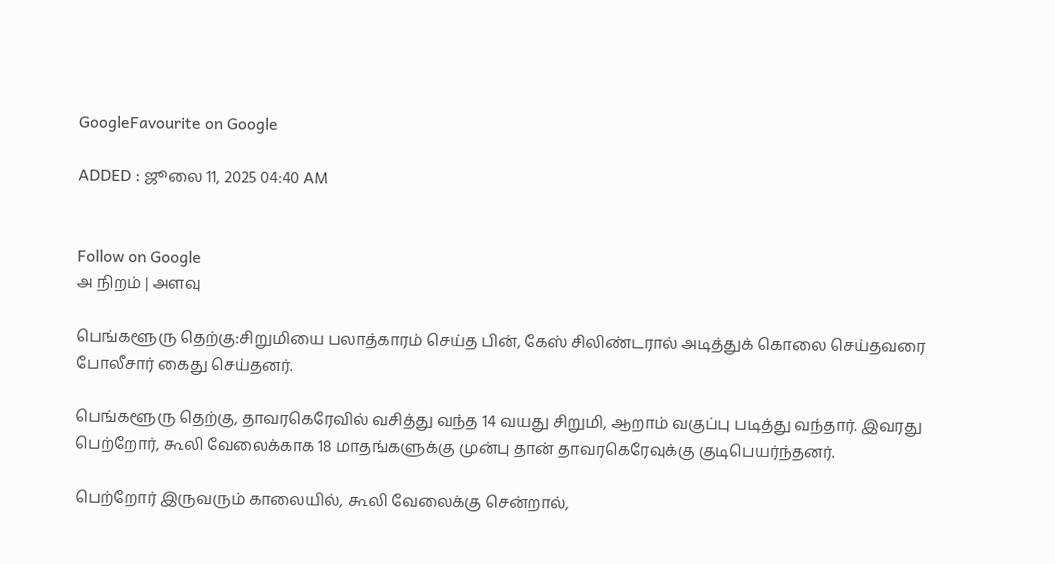GoogleFavourite on Google

ADDED : ஜூலை 11, 2025 04:40 AM


Follow on Google
அ நிறம் | அளவு

பெங்களூரு தெற்கு:சிறுமியை பலாத்காரம் செய்த பின், கேஸ் சிலிண்டரால் அடித்துக் கொலை செய்தவரை போலீசார் கைது செய்தனர்.

பெங்களூரு தெற்கு, தாவரகெரேவில் வசித்து வந்த 14 வயது சிறுமி, ஆறாம் வகுப்பு படித்து வந்தார். இவரது பெற்றோர், கூலி வேலைக்காக 18 மாதங்களுக்கு முன்பு தான் தாவரகெரேவுக்கு குடிபெயர்ந்தனர்.

பெற்றோர் இருவரும் காலையில், கூலி வேலைக்கு சென்றால்,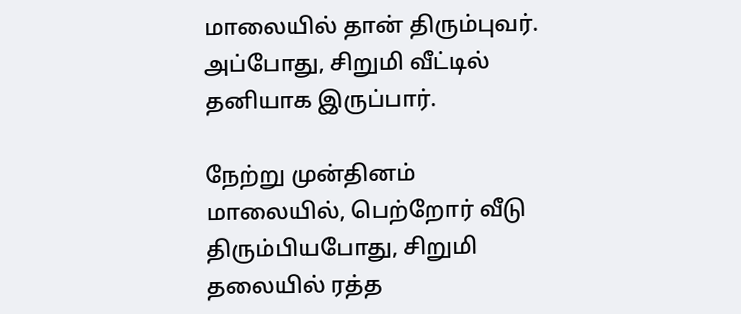மாலையில் தான் திரும்புவர். அப்போது, சிறுமி வீட்டில் தனியாக இருப்பார்.

நேற்று முன்தினம் மாலையில், பெற்றோர் வீடு திரும்பியபோது, சிறுமி தலையில் ரத்த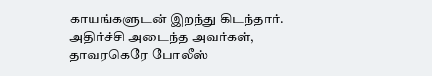காயங்களுடன் இறந்து கிடந்தார். அதிர்ச்சி அடைந்த அவர்கள், தாவரகெரே போலீஸ்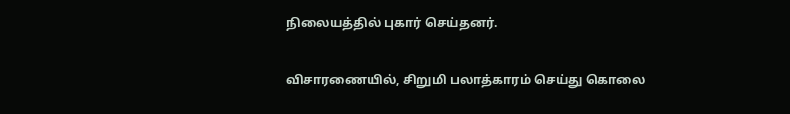நிலையத்தில் புகார் செய்தனர்.

விசாரணையில், சிறுமி பலாத்காரம் செய்து கொலை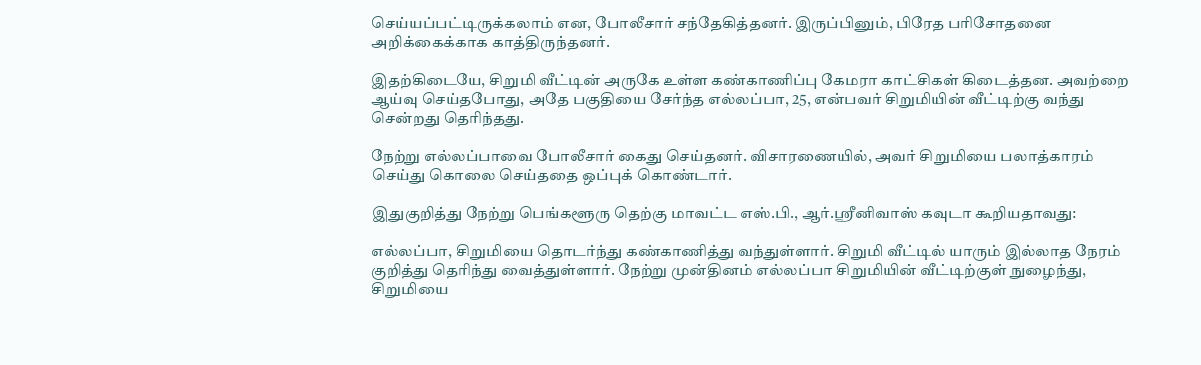செய்யப்பட்டிருக்கலாம் என, போலீசார் சந்தேகித்தனர். இருப்பினும், பிரேத பரிசோதனை அறிக்கைக்காக காத்திருந்தனர்.

இதற்கிடையே, சிறுமி வீட்டின் அருகே உள்ள கண்காணிப்பு கேமரா காட்சிகள் கிடைத்தன. அவற்றை ஆய்வு செய்தபோது, அதே பகுதியை சேர்ந்த எல்லப்பா, 25, என்பவர் சிறுமியின் வீட்டிற்கு வந்து சென்றது தெரிந்தது.

நேற்று எல்லப்பாவை போலீசார் கைது செய்தனர். விசாரணையில், அவர் சிறுமியை பலாத்காரம் செய்து கொலை செய்ததை ஒப்புக் கொண்டார்.

இதுகுறித்து நேற்று பெங்களூரு தெற்கு மாவட்ட எஸ்.பி., ஆர்.ஸ்ரீனிவாஸ் கவுடா கூறியதாவது:

எல்லப்பா, சிறுமியை தொடர்ந்து கண்காணித்து வந்துள்ளார். சிறுமி வீட்டில் யாரும் இல்லாத நேரம் குறித்து தெரிந்து வைத்துள்ளார். நேற்று முன்தினம் எல்லப்பா சிறுமியின் வீட்டிற்குள் நுழைந்து, சிறுமியை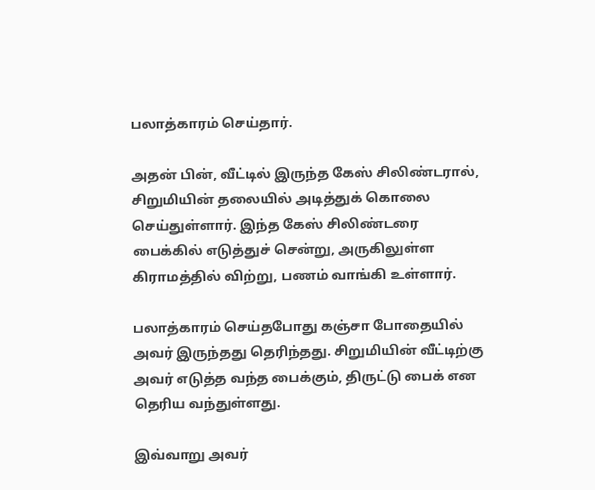பலாத்காரம் செய்தார்.

அதன் பின், வீட்டில் இருந்த கேஸ் சிலிண்டரால், சிறுமியின் தலையில் அடித்துக் கொலை செய்துள்ளார். இந்த கேஸ் சிலிண்டரை பைக்கில் எடுத்துச் சென்று, அருகிலுள்ள கிராமத்தில் விற்று, பணம் வாங்கி உள்ளார்.

பலாத்காரம் செய்தபோது கஞ்சா போதையில் அவர் இருந்தது தெரிந்தது. சிறுமியின் வீட்டிற்கு அவர் எடுத்த வந்த பைக்கும், திருட்டு பைக் என தெரிய வந்துள்ளது.

இவ்வாறு அவர்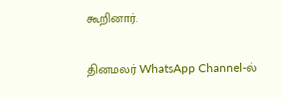கூறினார்.

தினமலர் WhatsApp Channel-ல்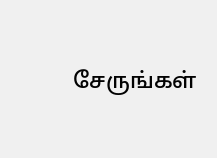சேருங்கள்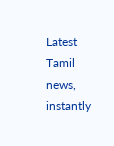Latest Tamil news, instantly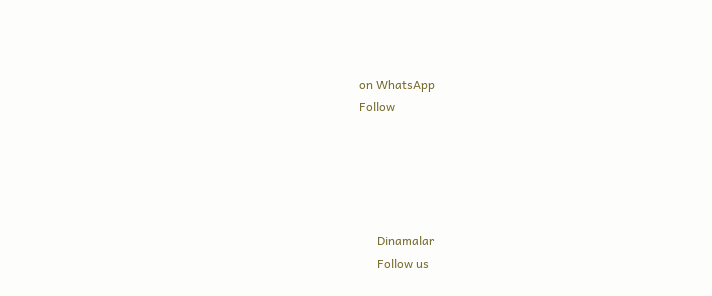on WhatsApp
Follow





      Dinamalar
      Follow us